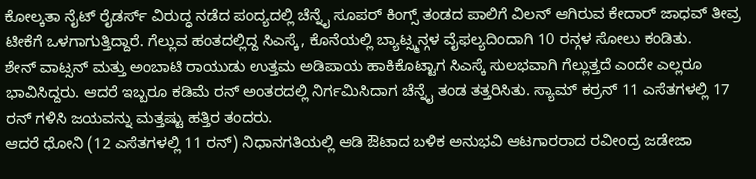ಕೋಲ್ಕತಾ ನೈಟ್ ರೈಡರ್ಸ್ ವಿರುದ್ಧ ನಡೆದ ಪಂದ್ಯದಲ್ಲಿ ಚೆನ್ನೈ ಸೂಪರ್ ಕಿಂಗ್ಸ್ ತಂಡದ ಪಾಲಿಗೆ ವಿಲನ್ ಆಗಿರುವ ಕೇದಾರ್ ಜಾಧವ್ ತೀವ್ರ ಟೀಕೆಗೆ ಒಳಗಾಗುತ್ತಿದ್ದಾರೆ. ಗೆಲ್ಲುವ ಹಂತದಲ್ಲಿದ್ದ ಸಿಎಸ್ಕೆ, ಕೊನೆಯಲ್ಲಿ ಬ್ಯಾಟ್ಸ್ಮನ್ಗಳ ವೈಫಲ್ಯದಿಂದಾಗಿ 10 ರನ್ಗಳ ಸೋಲು ಕಂಡಿತು.
ಶೇನ್ ವಾಟ್ಸನ್ ಮತ್ತು ಅಂಬಾಟಿ ರಾಯುಡು ಉತ್ತಮ ಅಡಿಪಾಯ ಹಾಕಿಕೊಟ್ಟಾಗ ಸಿಎಸ್ಕೆ ಸುಲಭವಾಗಿ ಗೆಲ್ಲುತ್ತದೆ ಎಂದೇ ಎಲ್ಲರೂ ಭಾವಿಸಿದ್ದರು. ಆದರೆ ಇಬ್ಬರೂ ಕಡಿಮೆ ರನ್ ಅಂತರದಲ್ಲಿ ನಿರ್ಗಮಿಸಿದಾಗ ಚೆನ್ನೈ ತಂಡ ತತ್ತರಿಸಿತು. ಸ್ಯಾಮ್ ಕರ್ರನ್ 11 ಎಸೆತಗಳಲ್ಲಿ 17 ರನ್ ಗಳಿಸಿ ಜಯವನ್ನು ಮತ್ತಷ್ಟು ಹತ್ತಿರ ತಂದರು.
ಆದರೆ ಧೋನಿ (12 ಎಸೆತಗಳಲ್ಲಿ 11 ರನ್) ನಿಧಾನಗತಿಯಲ್ಲಿ ಆಡಿ ಔಟಾದ ಬಳಿಕ ಅನುಭವಿ ಆಟಗಾರರಾದ ರವೀಂದ್ರ ಜಡೇಜಾ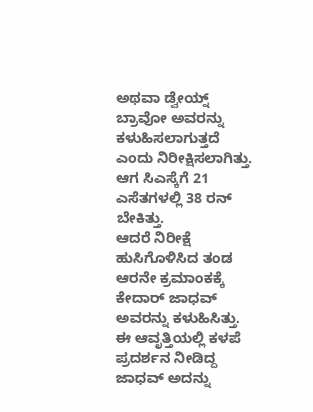ಅಥವಾ ಡ್ವೇಯ್ನ್ ಬ್ರಾವೋ ಅವರನ್ನು ಕಳುಹಿಸಲಾಗುತ್ತದೆ ಎಂದು ನಿರೀಕ್ಷಿಸಲಾಗಿತ್ತು. ಆಗ ಸಿಎಸ್ಕೆಗೆ 21 ಎಸೆತಗಳಲ್ಲಿ 38 ರನ್ ಬೇಕಿತ್ತು.
ಆದರೆ ನಿರೀಕ್ಷೆ ಹುಸಿಗೊಳಿಸಿದ ತಂಡ ಆರನೇ ಕ್ರಮಾಂಕಕ್ಕೆ ಕೇದಾರ್ ಜಾಧವ್ ಅವರನ್ನು ಕಳುಹಿಸಿತ್ತು. ಈ ಆವೃತ್ತಿಯಲ್ಲಿ ಕಳಪೆ ಪ್ರದರ್ಶನ ನೀಡಿದ್ದ ಜಾಧವ್ ಅದನ್ನು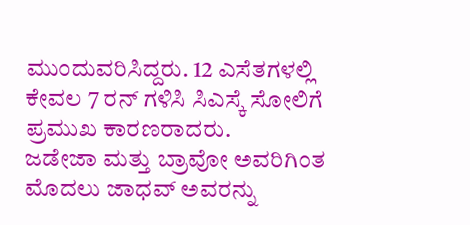ಮುಂದುವರಿಸಿದ್ದರು. 12 ಎಸೆತಗಳಲ್ಲಿ ಕೇವಲ 7 ರನ್ ಗಳಿಸಿ ಸಿಎಸ್ಕೆ ಸೋಲಿಗೆ ಪ್ರಮುಖ ಕಾರಣರಾದರು.
ಜಡೇಜಾ ಮತ್ತು ಬ್ರಾವೋ ಅವರಿಗಿಂತ ಮೊದಲು ಜಾಧವ್ ಅವರನ್ನು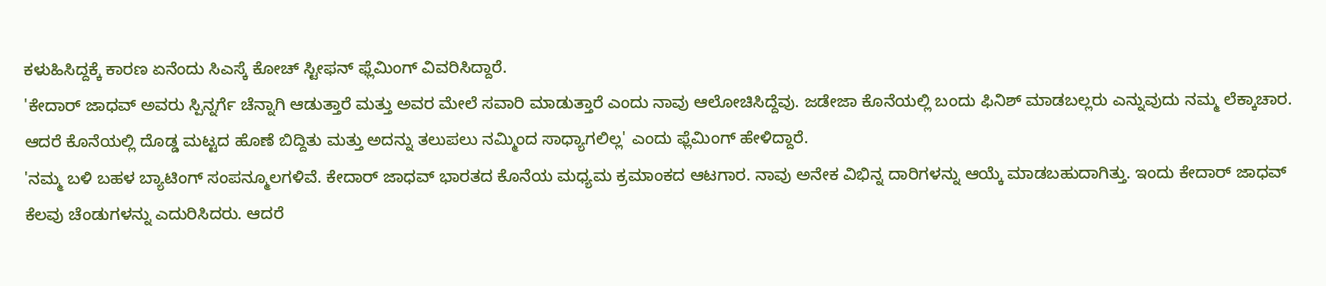ಕಳುಹಿಸಿದ್ದಕ್ಕೆ ಕಾರಣ ಏನೆಂದು ಸಿಎಸ್ಕೆ ಕೋಚ್ ಸ್ಟೀಫನ್ ಫ್ಲೆಮಿಂಗ್ ವಿವರಿಸಿದ್ದಾರೆ.
'ಕೇದಾರ್ ಜಾಧವ್ ಅವರು ಸ್ಪಿನ್ನರ್ಗೆ ಚೆನ್ನಾಗಿ ಆಡುತ್ತಾರೆ ಮತ್ತು ಅವರ ಮೇಲೆ ಸವಾರಿ ಮಾಡುತ್ತಾರೆ ಎಂದು ನಾವು ಆಲೋಚಿಸಿದ್ದೆವು. ಜಡೇಜಾ ಕೊನೆಯಲ್ಲಿ ಬಂದು ಫಿನಿಶ್ ಮಾಡಬಲ್ಲರು ಎನ್ನುವುದು ನಮ್ಮ ಲೆಕ್ಕಾಚಾರ. ಆದರೆ ಕೊನೆಯಲ್ಲಿ ದೊಡ್ಡ ಮಟ್ಟದ ಹೊಣೆ ಬಿದ್ದಿತು ಮತ್ತು ಅದನ್ನು ತಲುಪಲು ನಮ್ಮಿಂದ ಸಾಧ್ಯಾಗಲಿಲ್ಲ' ಎಂದು ಫ್ಲೆಮಿಂಗ್ ಹೇಳಿದ್ದಾರೆ.
'ನಮ್ಮ ಬಳಿ ಬಹಳ ಬ್ಯಾಟಿಂಗ್ ಸಂಪನ್ಮೂಲಗಳಿವೆ. ಕೇದಾರ್ ಜಾಧವ್ ಭಾರತದ ಕೊನೆಯ ಮಧ್ಯಮ ಕ್ರಮಾಂಕದ ಆಟಗಾರ. ನಾವು ಅನೇಕ ವಿಭಿನ್ನ ದಾರಿಗಳನ್ನು ಆಯ್ಕೆ ಮಾಡಬಹುದಾಗಿತ್ತು. ಇಂದು ಕೇದಾರ್ ಜಾಧವ್ ಕೆಲವು ಚೆಂಡುಗಳನ್ನು ಎದುರಿಸಿದರು. ಆದರೆ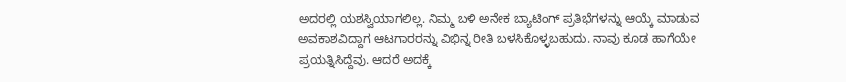ಅದರಲ್ಲಿ ಯಶಸ್ವಿಯಾಗಲಿಲ್ಲ. ನಿಮ್ಮ ಬಳಿ ಅನೇಕ ಬ್ಯಾಟಿಂಗ್ ಪ್ರತಿಭೆಗಳನ್ನು ಆಯ್ಕೆ ಮಾಡುವ ಅವಕಾಶವಿದ್ದಾಗ ಆಟಗಾರರನ್ನು ವಿಭಿನ್ನ ರೀತಿ ಬಳಸಿಕೊಳ್ಳಬಹುದು. ನಾವು ಕೂಡ ಹಾಗೆಯೇ ಪ್ರಯತ್ನಿಸಿದ್ದೆವು. ಆದರೆ ಅದಕ್ಕೆ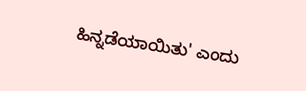ಹಿನ್ನಡೆಯಾಯಿತು' ಎಂದು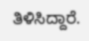ತಿಳಿಸಿದ್ದಾರೆ.